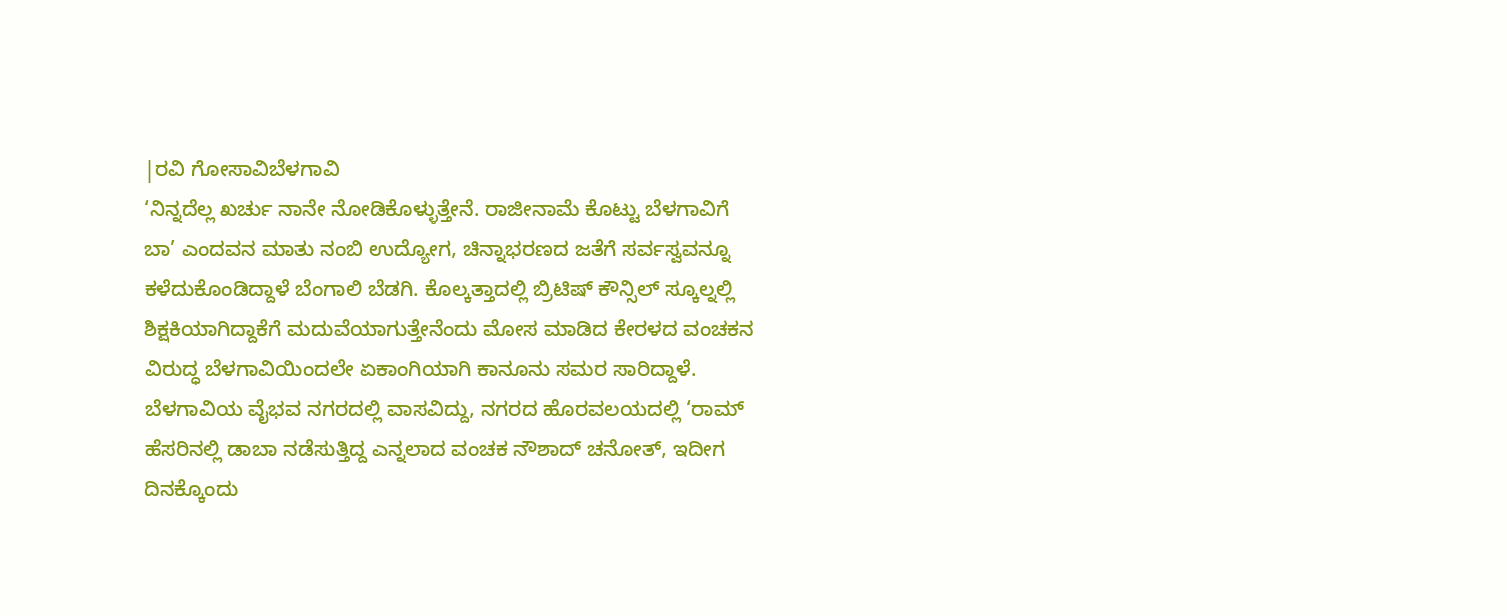|ರವಿ ಗೋಸಾವಿಬೆಳಗಾವಿ
‘ನಿನ್ನದೆಲ್ಲ ಖರ್ಚು ನಾನೇ ನೋಡಿಕೊಳ್ಳುತ್ತೇನೆ. ರಾಜೀನಾಮೆ ಕೊಟ್ಟು ಬೆಳಗಾವಿಗೆ ಬಾ’ ಎಂದವನ ಮಾತು ನಂಬಿ ಉದ್ಯೋಗ, ಚಿನ್ನಾಭರಣದ ಜತೆಗೆ ಸರ್ವಸ್ವವನ್ನೂ ಕಳೆದುಕೊಂಡಿದ್ದಾಳೆ ಬೆಂಗಾಲಿ ಬೆಡಗಿ. ಕೊಲ್ಕತ್ತಾದಲ್ಲಿ ಬ್ರಿಟಿಷ್ ಕೌನ್ಸಿಲ್ ಸ್ಕೂಲ್ನಲ್ಲಿ ಶಿಕ್ಷಕಿಯಾಗಿದ್ದಾಕೆಗೆ ಮದುವೆಯಾಗುತ್ತೇನೆಂದು ಮೋಸ ಮಾಡಿದ ಕೇರಳದ ವಂಚಕನ ವಿರುದ್ಧ ಬೆಳಗಾವಿಯಿಂದಲೇ ಏಕಾಂಗಿಯಾಗಿ ಕಾನೂನು ಸಮರ ಸಾರಿದ್ದಾಳೆ.
ಬೆಳಗಾವಿಯ ವೈಭವ ನಗರದಲ್ಲಿ ವಾಸವಿದ್ದು, ನಗರದ ಹೊರವಲಯದಲ್ಲಿ ‘ರಾಮ್ ಹೆಸರಿನಲ್ಲಿ ಡಾಬಾ ನಡೆಸುತ್ತಿದ್ದ ಎನ್ನಲಾದ ವಂಚಕ ನೌಶಾದ್ ಚನೋತ್, ಇದೀಗ ದಿನಕ್ಕೊಂದು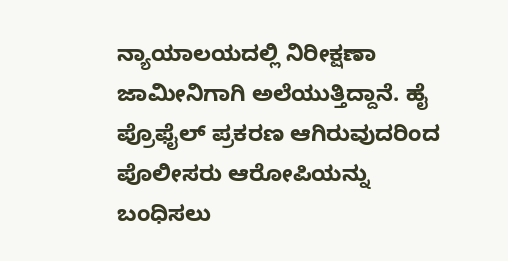ನ್ಯಾಯಾಲಯದಲ್ಲಿ ನಿರೀಕ್ಷಣಾ ಜಾಮೀನಿಗಾಗಿ ಅಲೆಯುತ್ತಿದ್ದಾನೆ. ಹೈ ಪ್ರೊಫೈಲ್ ಪ್ರಕರಣ ಆಗಿರುವುದರಿಂದ ಪೊಲೀಸರು ಆರೋಪಿಯನ್ನು ಬಂಧಿಸಲು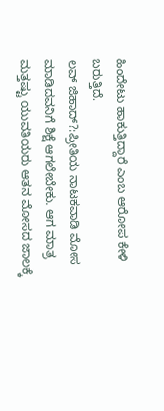ಹಿಂದೇಟು ಹಾಕುತ್ತಿದ್ದಾರೆ ಎಂಬ ಆರೋಪ ಕೇಳಿ ಬರುತ್ತಿದೆ.
ಲವ್ ಜಿಹಾದ್?:ಪ್ರೀತಿಯ ನಾಟಕವಾಡಿ ಮೋಸ ಮಾಡಿದವನಿಗೆ ಶಿಕ್ಷೆ ಆಗಲೇಬೇಕು. ಆಗ ಮಾತ್ರ ಮತ್ತಷ್ಟು ಯುವತಿಯರು ಆತನ ಮೋಸದ ಜಾಲಕ್ಕೆ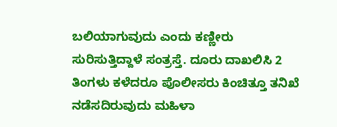ಬಲಿಯಾಗುವುದು ಎಂದು ಕಣ್ಣೀರು ಸುರಿಸುತ್ತಿದ್ದಾಳೆ ಸಂತ್ರಸ್ತೆ. ದೂರು ದಾಖಲಿಸಿ 2 ತಿಂಗಳು ಕಳೆದರೂ ಪೊಲೀಸರು ಕಿಂಚಿತ್ತೂ ತನಿಖೆ ನಡೆಸದಿರುವುದು ಮಹಿಳಾ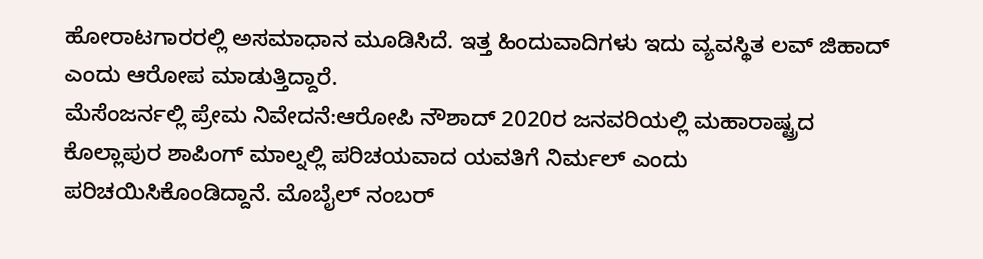ಹೋರಾಟಗಾರರಲ್ಲಿ ಅಸಮಾಧಾನ ಮೂಡಿಸಿದೆ. ಇತ್ತ ಹಿಂದುವಾದಿಗಳು ಇದು ವ್ಯವಸ್ಥಿತ ಲವ್ ಜಿಹಾದ್ ಎಂದು ಆರೋಪ ಮಾಡುತ್ತಿದ್ದಾರೆ.
ಮೆಸೆಂಜರ್ನಲ್ಲಿ ಪ್ರೇಮ ನಿವೇದನೆ:ಆರೋಪಿ ನೌಶಾದ್ 2020ರ ಜನವರಿಯಲ್ಲಿ ಮಹಾರಾಷ್ಟ್ರದ ಕೊಲ್ಲಾಪುರ ಶಾಪಿಂಗ್ ಮಾಲ್ನಲ್ಲಿ ಪರಿಚಯವಾದ ಯವತಿಗೆ ನಿರ್ಮಲ್ ಎಂದು ಪರಿಚಯಿಸಿಕೊಂಡಿದ್ದಾನೆ. ಮೊಬೈಲ್ ನಂಬರ್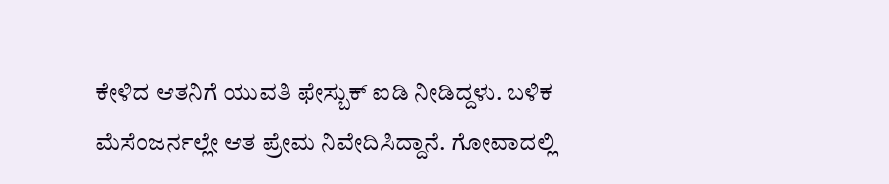ಕೇಳಿದ ಆತನಿಗೆ ಯುವತಿ ಫೇಸ್ಬುಕ್ ಐಡಿ ನೀಡಿದ್ದಳು. ಬಳಿಕ ಮೆಸೆಂಜರ್ನಲ್ಲೇ ಆತ ಪ್ರೇಮ ನಿವೇದಿಸಿದ್ದಾನೆ. ಗೋವಾದಲ್ಲಿ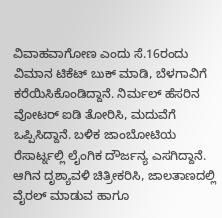ವಿವಾಹವಾಗೋಣ ಎಂದು ಸೆ.16ರಂದು ವಿಮಾನ ಟಿಕೆಟ್ ಬುಕ್ ಮಾಡಿ, ಬೆಳಗಾವಿಗೆ ಕರೆಯಿಸಿಕೊಂಡಿದ್ದಾನೆ. ನಿರ್ಮಲ್ ಹೆಸರಿನ ವೋಟರ್ ಐಡಿ ತೋರಿಸಿ, ಮದುವೆಗೆ ಒಪ್ಪಿಸಿದ್ದಾನೆ. ಬಳಿಕ ಜಾಂಬೋಟಿಯ ರೆಸಾರ್ಟ್ನಲ್ಲಿ ಲೈಂಗಿಕ ದೌರ್ಜನ್ಯ ಎಸಗಿದ್ದಾನೆ. ಆಗಿನ ದೃಶ್ಯಾವಳಿ ಚಿತ್ರೀಕರಿಸಿ, ಜಾಲತಾಣದಲ್ಲಿ ವೈರಲ್ ಮಾಡುವ ಹಾಗೂ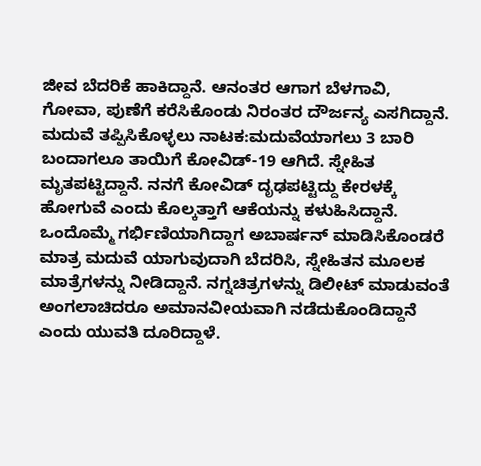ಜೀವ ಬೆದರಿಕೆ ಹಾಕಿದ್ದಾನೆ. ಆನಂತರ ಆಗಾಗ ಬೆಳಗಾವಿ, ಗೋವಾ, ಪುಣೆಗೆ ಕರೆಸಿಕೊಂಡು ನಿರಂತರ ದೌರ್ಜನ್ಯ ಎಸಗಿದ್ದಾನೆ.
ಮದುವೆ ತಪ್ಪಿಸಿಕೊಳ್ಳಲು ನಾಟಕ:ಮದುವೆಯಾಗಲು 3 ಬಾರಿ ಬಂದಾಗಲೂ ತಾಯಿಗೆ ಕೋವಿಡ್-19 ಆಗಿದೆ. ಸ್ನೇಹಿತ ಮೃತಪಟ್ಟಿದ್ದಾನೆ. ನನಗೆ ಕೋವಿಡ್ ದೃಢಪಟ್ಟಿದ್ದು ಕೇರಳಕ್ಕೆ ಹೋಗುವೆ ಎಂದು ಕೊಲ್ಕತ್ತಾಗೆ ಆಕೆಯನ್ನು ಕಳುಹಿಸಿದ್ದಾನೆ. ಒಂದೊಮ್ಮೆ ಗರ್ಭಿಣಿಯಾಗಿದ್ದಾಗ ಅಬಾರ್ಷನ್ ಮಾಡಿಸಿಕೊಂಡರೆ ಮಾತ್ರ ಮದುವೆ ಯಾಗುವುದಾಗಿ ಬೆದರಿಸಿ, ಸ್ನೇಹಿತನ ಮೂಲಕ ಮಾತ್ರೆಗಳನ್ನು ನೀಡಿದ್ದಾನೆ. ನಗ್ನಚಿತ್ರಗಳನ್ನು ಡಿಲೀಟ್ ಮಾಡುವಂತೆ ಅಂಗಲಾಚಿದರೂ ಅಮಾನವೀಯವಾಗಿ ನಡೆದುಕೊಂಡಿದ್ದಾನೆ ಎಂದು ಯುವತಿ ದೂರಿದ್ದಾಳೆ.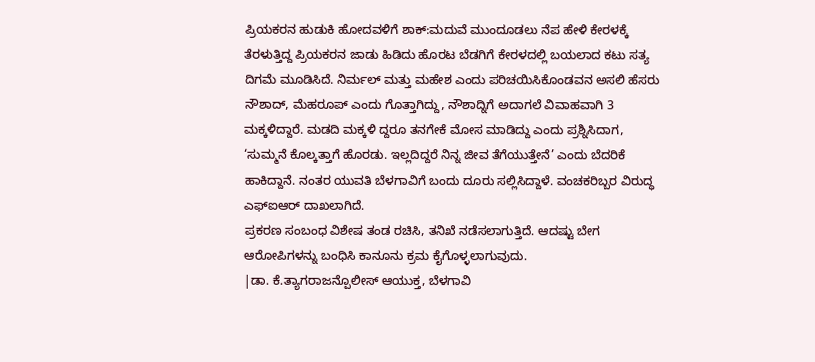ಪ್ರಿಯಕರನ ಹುಡುಕಿ ಹೋದವಳಿಗೆ ಶಾಕ್:ಮದುವೆ ಮುಂದೂಡಲು ನೆಪ ಹೇಳಿ ಕೇರಳಕ್ಕೆ ತೆರಳುತ್ತಿದ್ದ ಪ್ರಿಯಕರನ ಜಾಡು ಹಿಡಿದು ಹೊರಟ ಬೆಡಗಿಗೆ ಕೇರಳದಲ್ಲಿ ಬಯಲಾದ ಕಟು ಸತ್ಯ ದಿಗಮೆ ಮೂಡಿಸಿದೆ. ನಿರ್ಮಲ್ ಮತ್ತು ಮಹೇಶ ಎಂದು ಪರಿಚಯಿಸಿಕೊಂಡವನ ಅಸಲಿ ಹೆಸರು ನೌಶಾದ್, ಮೆಹರೂಪ್ ಎಂದು ಗೊತ್ತಾಗಿದ್ದು, ನೌಶಾದ್ನಿಗೆ ಅದಾಗಲೆ ವಿವಾಹವಾಗಿ 3 ಮಕ್ಕಳಿದ್ದಾರೆ. ಮಡದಿ ಮಕ್ಕಳಿ ದ್ದರೂ ತನಗೇಕೆ ಮೋಸ ಮಾಡಿದ್ದು ಎಂದು ಪ್ರಶ್ನಿಸಿದಾಗ, ‘ಸುಮ್ಮನೆ ಕೊಲ್ಕತ್ತಾಗೆ ಹೊರಡು. ಇಲ್ಲದಿದ್ದರೆ ನಿನ್ನ ಜೀವ ತೆಗೆಯುತ್ತೇನೆ’ ಎಂದು ಬೆದರಿಕೆ ಹಾಕಿದ್ದಾನೆ. ನಂತರ ಯುವತಿ ಬೆಳಗಾವಿಗೆ ಬಂದು ದೂರು ಸಲ್ಲಿಸಿದ್ದಾಳೆ. ವಂಚಕರಿಬ್ಬರ ವಿರುದ್ಧ ಎಫ್ಐಆರ್ ದಾಖಲಾಗಿದೆ.
ಪ್ರಕರಣ ಸಂಬಂಧ ವಿಶೇಷ ತಂಡ ರಚಿಸಿ, ತನಿಖೆ ನಡೆಸಲಾಗುತ್ತಿದೆ. ಆದಷ್ಟು ಬೇಗ ಆರೋಪಿಗಳನ್ನು ಬಂಧಿಸಿ ಕಾನೂನು ಕ್ರಮ ಕೈಗೊಳ್ಳಲಾಗುವುದು.
|ಡಾ. ಕೆ.ತ್ಯಾಗರಾಜನ್ಪೊಲೀಸ್ ಆಯುಕ್ತ, ಬೆಳಗಾವಿ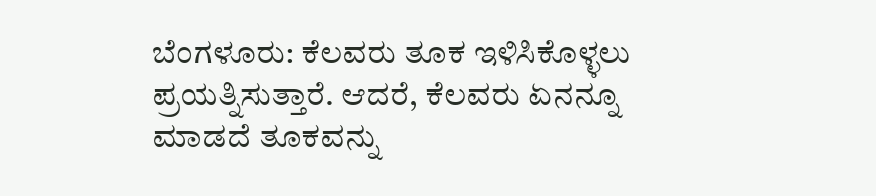ಬೆಂಗಳೂರು: ಕೆಲವರು ತೂಕ ಇಳಿಸಿಕೊಳ್ಳಲು ಪ್ರಯತ್ನಿಸುತ್ತಾರೆ. ಆದರೆ, ಕೆಲವರು ಏನನ್ನೂ ಮಾಡದೆ ತೂಕವನ್ನು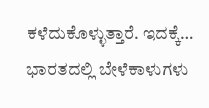ಕಳೆದುಕೊಳ್ಳುತ್ತಾರೆ. ಇದಕ್ಕೆ…
ಭಾರತದಲ್ಲಿ ಬೇಳೆಕಾಳುಗಳು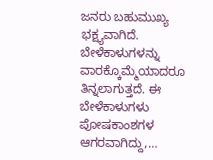ಜನರು ಬಹುಮುಖ್ಯ ಭಕ್ಷ್ಯವಾಗಿದೆ. ಬೇಳೆಕಾಳುಗಳನ್ನು ವಾರಕ್ಕೊಮ್ಮೆಯಾದರೂ ತಿನ್ನಲಾಗುತ್ತದೆ. ಈ ಬೇಳೆಕಾಳುಗಳು ಪೋಷಕಾಂಶಗಳ ಆಗರವಾಗಿದ್ದು,…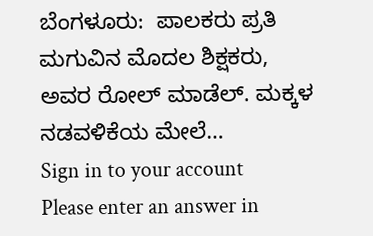ಬೆಂಗಳೂರು:  ಪಾಲಕರು ಪ್ರತಿ ಮಗುವಿನ ಮೊದಲ ಶಿಕ್ಷಕರು, ಅವರ ರೋಲ್ ಮಾಡೆಲ್. ಮಕ್ಕಳ ನಡವಳಿಕೆಯ ಮೇಲೆ…
Sign in to your account
Please enter an answer in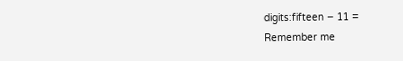digits:fifteen − 11 =
Remember me